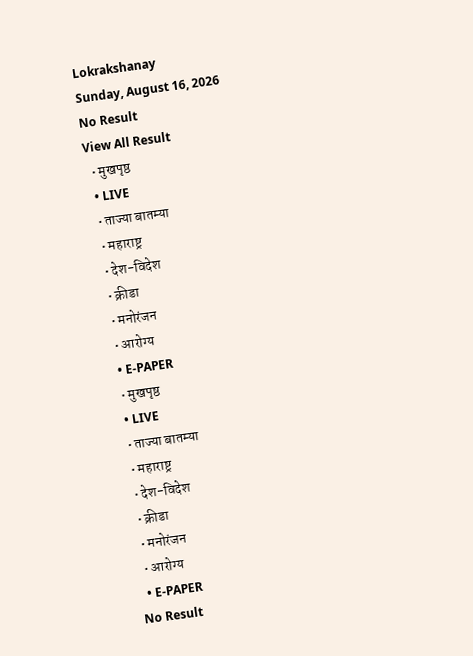Lokrakshanay
Sunday, August 16, 2026
No Result
View All Result
  • मुखपृष्ठ
  • LIVE
  • ताज्या बातम्या
  • महाराष्ट्र
  • देश-विदेश
  • क्रीडा
  • मनोरंजन
  • आरोग्य
  • E-PAPER
  • मुखपृष्ठ
  • LIVE
  • ताज्या बातम्या
  • महाराष्ट्र
  • देश-विदेश
  • क्रीडा
  • मनोरंजन
  • आरोग्य
  • E-PAPER
No Result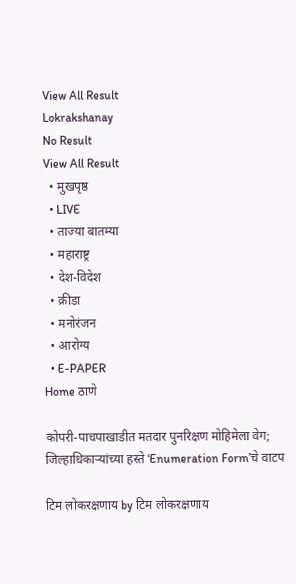View All Result
Lokrakshanay
No Result
View All Result
  • मुखपृष्ठ
  • LIVE
  • ताज्या बातम्या
  • महाराष्ट्र
  • देश-विदेश
  • क्रीडा
  • मनोरंजन
  • आरोग्य
  • E-PAPER
Home ठाणे

कोपरी-पाचपाखाडीत मतदार पुनरिक्षण मोहिमेला वेग; जिल्हाधिकाऱ्यांच्या हस्ते ‘Enumeration Form’चे वाटप

टिम लोकरक्षणाय by टिम लोकरक्षणाय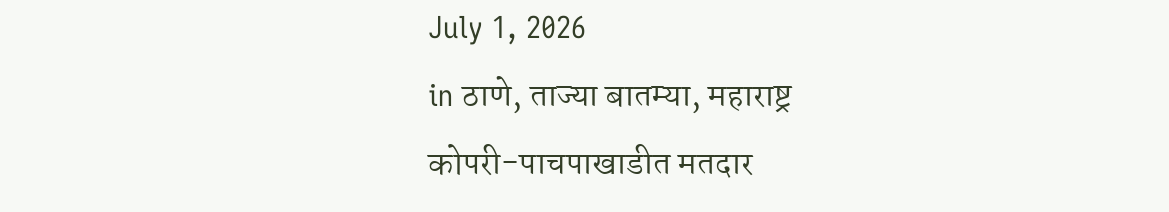July 1, 2026
in ठाणे, ताज्या बातम्या, महाराष्ट्र
कोपरी-पाचपाखाडीत मतदार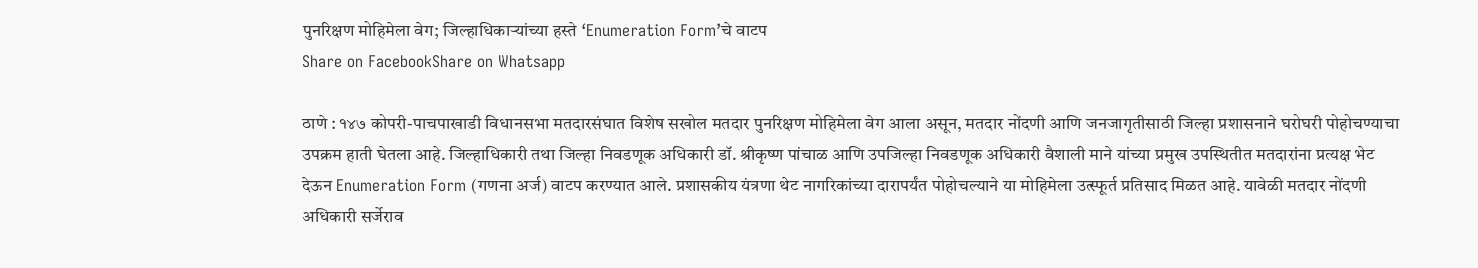पुनरिक्षण मोहिमेला वेग; जिल्हाधिकाऱ्यांच्या हस्ते ‘Enumeration Form’चे वाटप
Share on FacebookShare on Whatsapp

ठाणे : १४७ कोपरी-पाचपाखाडी विधानसभा मतदारसंघात विशेष सखोल मतदार पुनरिक्षण मोहिमेला वेग आला असून, मतदार नोंदणी आणि जनजागृतीसाठी जिल्हा प्रशासनाने घरोघरी पोहोचण्याचा उपक्रम हाती घेतला आहे. जिल्हाधिकारी तथा जिल्हा निवडणूक अधिकारी डॉ. श्रीकृष्ण पांचाळ आणि उपजिल्हा निवडणूक अधिकारी वैशाली माने यांच्या प्रमुख उपस्थितीत मतदारांना प्रत्यक्ष भेट देऊन Enumeration Form (गणना अर्ज) वाटप करण्यात आले. प्रशासकीय यंत्रणा थेट नागरिकांच्या दारापर्यंत पोहोचल्याने या मोहिमेला उत्स्फूर्त प्रतिसाद मिळत आहे. यावेळी मतदार नोंदणी अधिकारी सर्जेराव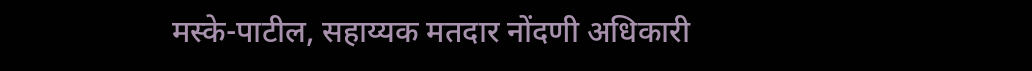मस्के-पाटील, सहाय्यक मतदार नोंदणी अधिकारी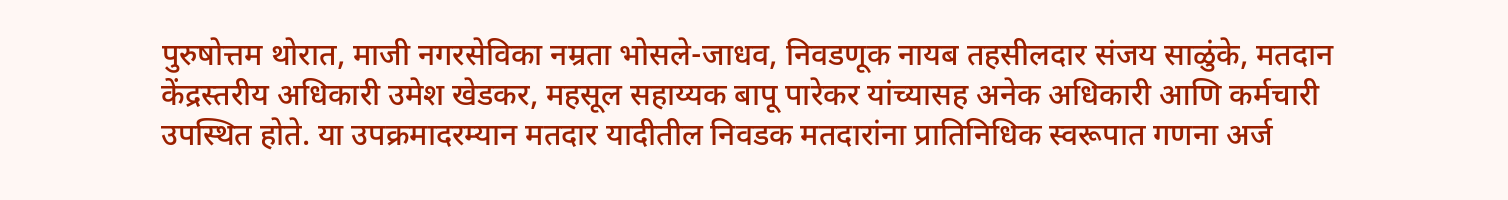पुरुषोत्तम थोरात, माजी नगरसेविका नम्रता भोसले-जाधव, निवडणूक नायब तहसीलदार संजय साळुंके, मतदान केंद्रस्तरीय अधिकारी उमेश खेडकर, महसूल सहाय्यक बापू पारेकर यांच्यासह अनेक अधिकारी आणि कर्मचारी उपस्थित होते. या उपक्रमादरम्यान मतदार यादीतील निवडक मतदारांना प्रातिनिधिक स्वरूपात गणना अर्ज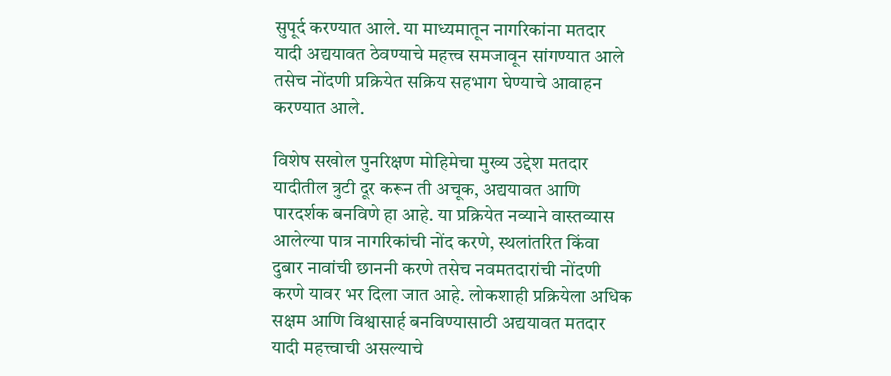सुपूर्द करण्यात आले. या माध्यमातून नागरिकांना मतदार यादी अद्ययावत ठेवण्याचे महत्त्व समजावून सांगण्यात आले तसेच नोंदणी प्रक्रियेत सक्रिय सहभाग घेण्याचे आवाहन करण्यात आले.

विशेष सखोल पुनरिक्षण मोहिमेचा मुख्य उद्देश मतदार यादीतील त्रुटी दूर करून ती अचूक, अद्ययावत आणि पारदर्शक बनविणे हा आहे. या प्रक्रियेत नव्याने वास्तव्यास आलेल्या पात्र नागरिकांची नोंद करणे, स्थलांतरित किंवा दुबार नावांची छाननी करणे तसेच नवमतदारांची नोंदणी करणे यावर भर दिला जात आहे. लोकशाही प्रक्रियेला अधिक सक्षम आणि विश्वासार्ह बनविण्यासाठी अद्ययावत मतदार यादी महत्त्वाची असल्याचे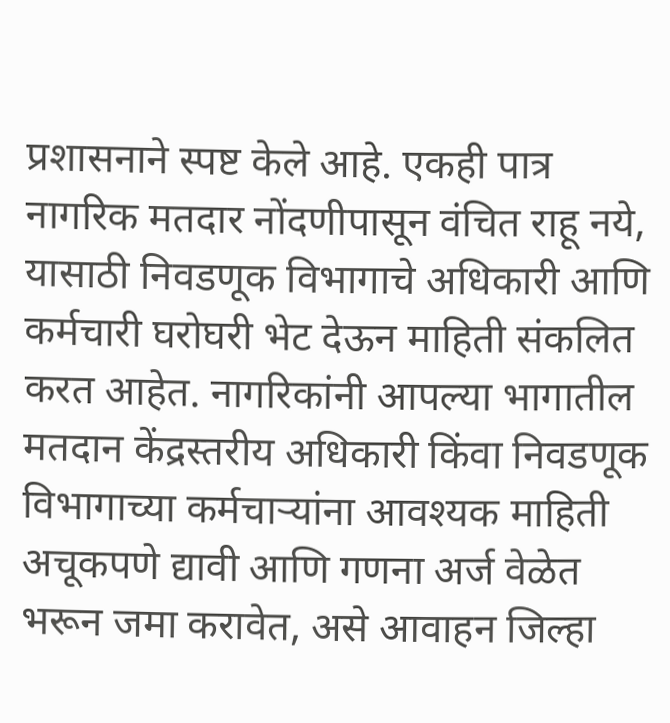प्रशासनाने स्पष्ट केले आहे. एकही पात्र नागरिक मतदार नोंदणीपासून वंचित राहू नये, यासाठी निवडणूक विभागाचे अधिकारी आणि कर्मचारी घरोघरी भेट देऊन माहिती संकलित करत आहेत. नागरिकांनी आपल्या भागातील मतदान केंद्रस्तरीय अधिकारी किंवा निवडणूक विभागाच्या कर्मचाऱ्यांना आवश्यक माहिती अचूकपणे द्यावी आणि गणना अर्ज वेळेत भरून जमा करावेत, असे आवाहन जिल्हा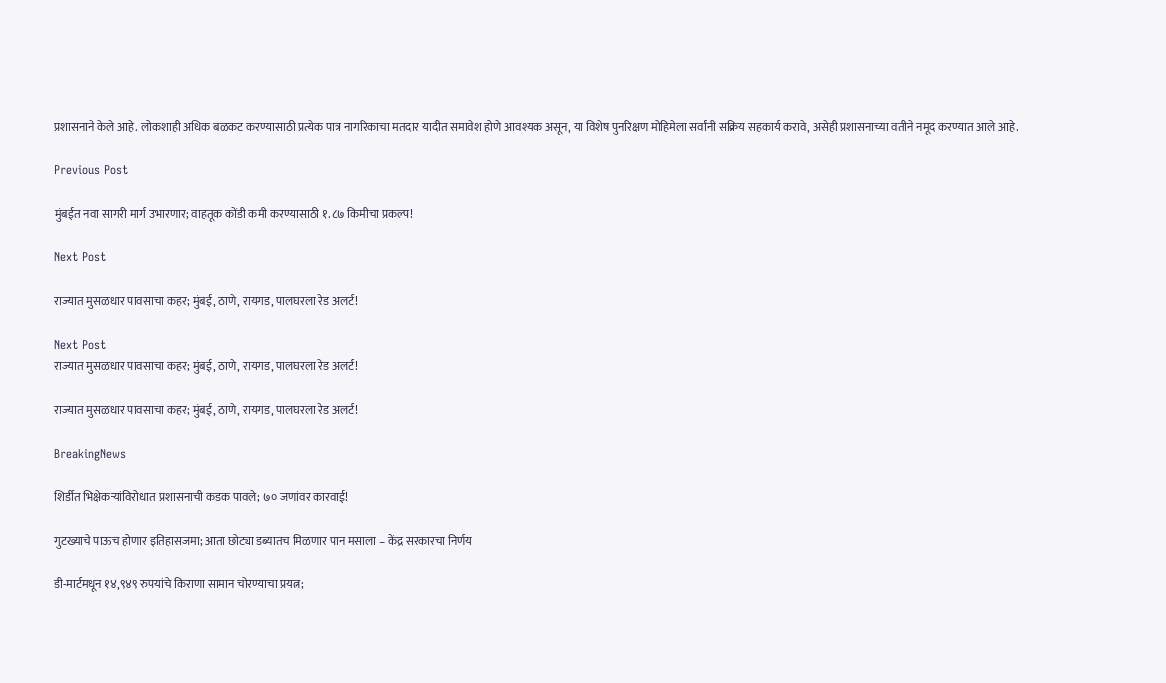प्रशासनाने केले आहे. लोकशाही अधिक बळकट करण्यासाठी प्रत्येक पात्र नागरिकाचा मतदार यादीत समावेश होणे आवश्यक असून, या विशेष पुनरिक्षण मोहिमेला सर्वांनी सक्रिय सहकार्य करावे, असेही प्रशासनाच्या वतीने नमूद करण्यात आले आहे.

Previous Post

मुंबईत नवा सागरी मार्ग उभारणार; वाहतूक कोंडी कमी करण्यासाठी १.८७ किमीचा प्रकल्प!

Next Post

राज्यात मुसळधार पावसाचा कहर; मुंबई, ठाणे, रायगड, पालघरला रेड अलर्ट!

Next Post
राज्यात मुसळधार पावसाचा कहर; मुंबई, ठाणे, रायगड, पालघरला रेड अलर्ट!

राज्यात मुसळधार पावसाचा कहर; मुंबई, ठाणे, रायगड, पालघरला रेड अलर्ट!

BreakingNews

शिर्डीत भिक्षेकऱ्यांविरोधात प्रशासनाची कडक पावले; ७० जणांवर कारवाई!

गुटख्याचे पाऊच होणार इतिहासजमा; आता छोट्या डब्यातच मिळणार पान मसाला – केंद्र सरकारचा निर्णय

डी-मार्टमधून १४,९४९ रुपयांचे किराणा सामान चोरण्याचा प्रयत्न;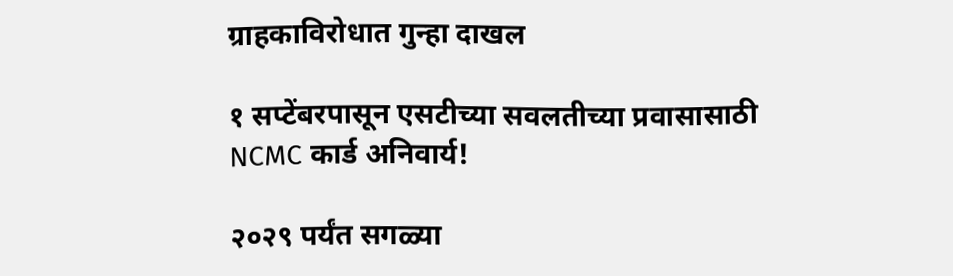ग्राहकाविरोधात गुन्हा दाखल

१ सप्टेंबरपासून एसटीच्या सवलतीच्या प्रवासासाठी NCMC कार्ड अनिवार्य!

२०२९ पर्यंत सगळ्या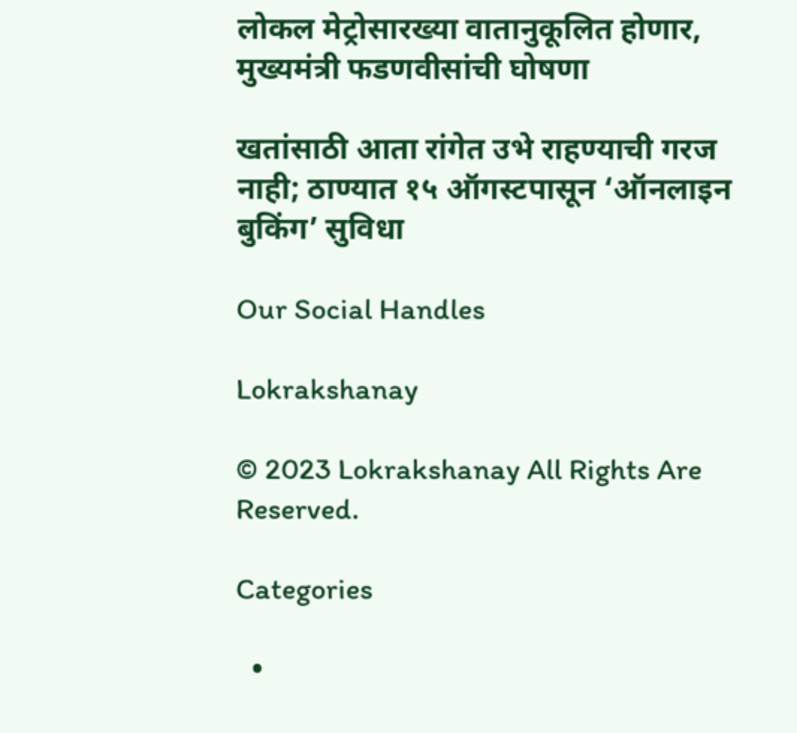लोकल मेट्रोसारख्या वातानुकूलित होणार, मुख्यमंत्री फडणवीसांची घोषणा

खतांसाठी आता रांगेत उभे राहण्याची गरज नाही; ठाण्यात १५ ऑगस्टपासून ‘ऑनलाइन बुकिंग’ सुविधा

Our Social Handles

Lokrakshanay

© 2023 Lokrakshanay All Rights Are Reserved.

Categories

  •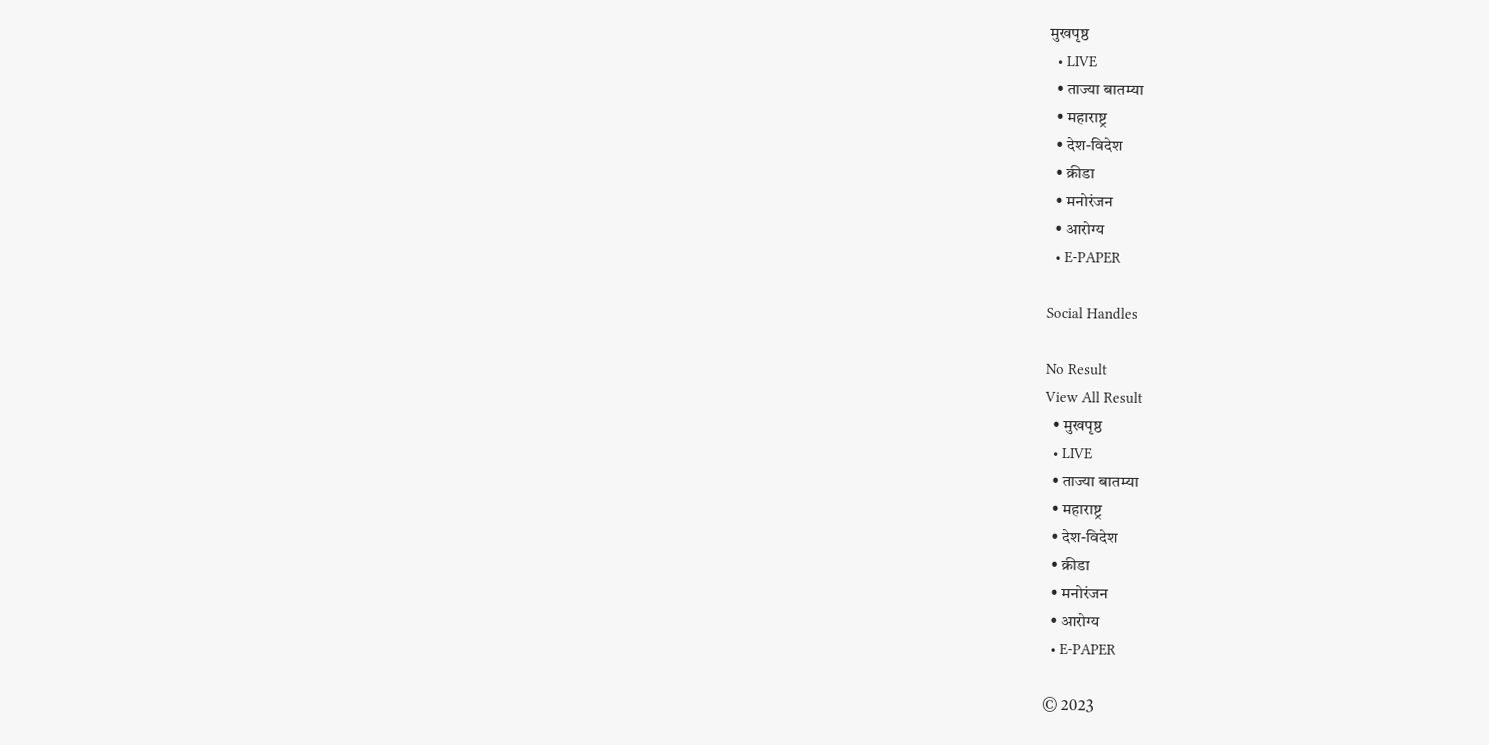मुखपृष्ठ
  • LIVE
  • ताज्या बातम्या
  • महाराष्ट्र
  • देश-विदेश
  • क्रीडा
  • मनोरंजन
  • आरोग्य
  • E-PAPER

Social Handles

No Result
View All Result
  • मुखपृष्ठ
  • LIVE
  • ताज्या बातम्या
  • महाराष्ट्र
  • देश-विदेश
  • क्रीडा
  • मनोरंजन
  • आरोग्य
  • E-PAPER

© 2023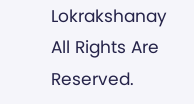Lokrakshanay All Rights Are Reserved.